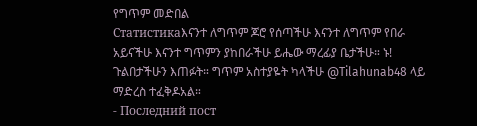የግጥም መድበል
Статистикаእናንተ ለግጥም ጆሮ የሰጣችሁ እናንተ ለግጥም የበራ አይናችሁ እናንተ ግጥምን ያከበራችሁ ይሔው ማረፊያ ቤታችሁ። ኑ! ጉልበታችሁን እጠፉት። ግጥም አስተያዬት ካላችሁ @Tilahunab48 ላይ ማድረስ ተፈቅዶአል።
- Последний пост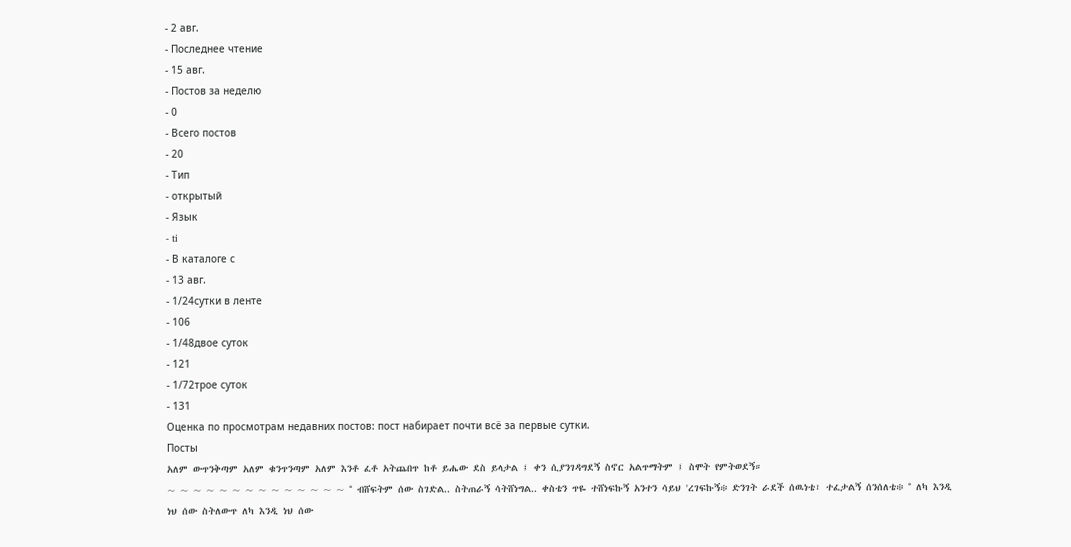- 2 авг.
- Последнее чтение
- 15 авг.
- Постов за неделю
- 0
- Всего постов
- 20
- Тип
- открытый
- Язык
- ti
- В каталоге с
- 13 авг.
- 1/24сутки в ленте
- 106
- 1/48двое суток
- 121
- 1/72трое суток
- 131
Оценка по просмотрам недавних постов: пост набирает почти всё за первые сутки.
Посты
አለም ውጥንቅጣም አለም ቁንጥንጣም አለም እንቶ ፈቶ አትጨበጥ ከቶ ይሔው ደስ ይላታል ፤ ቀን ሲያንገዳግደኝ ስኖር አልጥማትም ፤ ስሞት የምትወደኝ።
~ ~ ~ ~ ~ ~ ~ ~ ~ ~ ~ ~ ~ ~ ° ብሸፍትም ሰው ስገድል.. ስትጠራኝ ሳትሸነግል.. ቀስቴን ጥዬ ተሸነፍኩኝ አንተን ሳይህ 'ረገፍኩኝ፨ ድንገት ራደች ሰዉነቴ፣ ተፈታልኝ ሰንሰለቴ፨ ° ለካ እንዲ ነህ ሰው ስትለውጥ ለካ እንዲ ነህ ሰው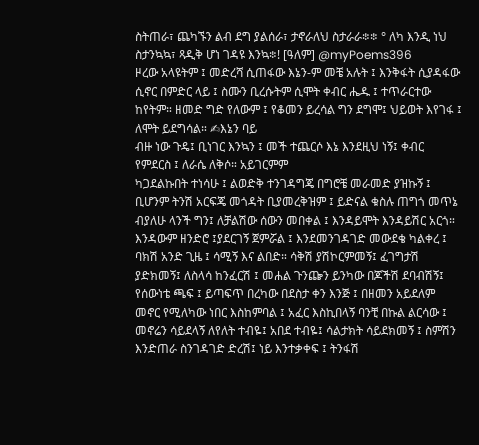ስትጠራ፣ ጨካኙን ልብ ደግ ያልሰራ፣ ታኖራለህ ስታራራ፨፨ ° ለካ እንዲ ነህ ስታንኳኳ፣ ጻዲቅ ሆነ ገዳዩ እንኳ፨! [ዓለም] @myPoems396
ዞረው አላዩትም ፤ መድረሻ ሲጠፋው እኔን-ም መቼ አሉት ፤ እንቅፋት ሲያዳፋው ሲኖር በምድር ላይ ፤ ስሙን ቢረሱትም ሲሞት ቀብር ሔዱ ፤ ተጥራርተው ከየትም። ዘመድ ግድ የለውም ፤ የቆመን ይረሳል ግን ደግሞ፤ ህይወት እየገፋ ፤ ለሞት ይደግሳል። ✍እኔን ባይ
ብዙ ነው ጉዴ፤ ቢነገር እንኳን ፤ መች ተጨርሶ እኔ እንደዚህ ነኝ፤ ቀብር የምደርስ ፤ ለራሴ ለቅሶ። አይገርምም
ካጋደልኩበት ተነሳሁ ፤ ልወድቅ ተንገዳግጄ በግሮቼ መራመድ ያዝኩኝ ፤ ቢሆንም ትንሽ አርፍጄ መጎዳት ቢያመረቅዝም ፤ ይድናል ቁስሉ ጠግጎ መጥኔ ብያለሁ ላንች ግን፤ ለቻልሽው ሰውን መበቀል ፤ እንዳይሞት እንዳይሽር አርጎ።
እንዳውም ዘንድሮ ፤ያደርገኝ ጀምሯል ፤ እንደመንገዳገድ መውደቄ ካልቀረ ፤ ባክሽ አንድ ጊዜ ፤ ሳሚኝ እና ልበድ። ሳቅሽ ያሽኮርምመኝ፤ ፈገግታሽ ያድክመኝ፤ ለስላሳ ከንፈርሽ ፤ መሐል ጉንጬን ይንካው በጆችሽ ደባብሽኝ፤ የሰውነቴ ጫፍ ፤ ይጣፍጥ በረካው በደስታ ቀን እንጅ ፤ በዘመን አይደለም መኖር የሚለካው ነበር እስከምባል ፤ አፈር እስኪበላኝ ባንቺ በኩል ልርሳው ፤ መኖሬን ሳይደላኝ ለየለት ተብዬ፤ አበደ ተብዬ፤ ሳልታክት ሳይደክመኝ ፤ ስምሽን እንድጠራ ስንገዳገድ ድረሽ፤ ነይ እንተቃቀፍ ፤ ትንፋሽ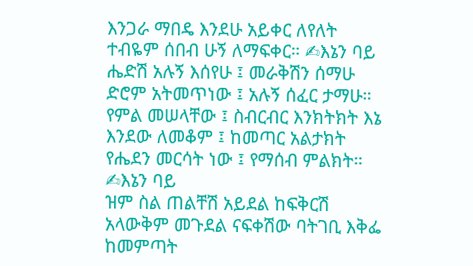እንጋራ ማበዴ እንደሁ አይቀር ለየለት ተብዬም ሰበብ ሁኝ ለማፍቀር። ✍እኔን ባይ
ሔድሽ አሉኝ እሰየሁ ፤ መራቅሽን ሰማሁ ድሮም አትመጥነው ፤ አሉኝ ሰፈር ታማሁ። የምል መሠላቸው ፤ ስብርብር እንክትክት እኔ እንደው ለመቆም ፤ ከመጣር አልታክት የሔደን መርሳት ነው ፤ የማሰብ ምልክት። ✍እኔን ባይ
ዝም ስል ጠልቸሽ አይደል ከፍቅርሽ አላውቅም መጉደል ናፍቀሽው ባትገቢ እቅፌ ከመምጣት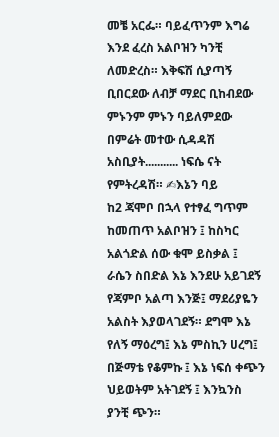መቼ አርፌ። ባይፈጥንም እግሬ እንደ ፈረስ አልቦዝን ካንቺ ለመድረስ። እቅፍሽ ሲያጣኝ ቢበርደው ለብቻ ማደር ቢከብደው ምኑንም ምኑን ባይለምደው በምሬት መተው ሲዳዳሽ አስቢያት........... ነፍሴ ናት የምትረዳሽ። ✍እኔን ባይ
ከ2 ጃሞቦ በኋላ የተፃፈ ግጥም ከመጠጥ አልቦዝን ፤ ከስካር አልጎድል ሰው ቁሞ ይስቃል ፤ ራሴን ስበድል እኔ እንደሁ አይገደኝ የጃምቦ አልጣ እንጅ፤ ማደሪያዬን አልስት እያወላገደኝ። ደግሞ እኔ የለኝ ማዕረግ፤ እኔ ምስኪን ሀረግ፤ በጅማቴ የቆምኩ ፤ እኔ ነፍሰ ቀጭን ህይወትም አትገደኝ ፤ እንኳንስ ያንቺ ጭን።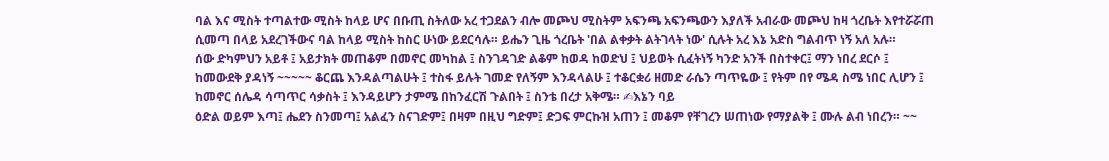ባል እና ሚስት ተጣልተው ሚስት ከላይ ሆና በቡጢ ስትለው አረ ተጋደልን ብሎ መጮህ ሚስትም አፍንጫ አፍንጫውን እያለች አብራው መጮህ ከዛ ጎረቤት እየተሯሯጠ ሲመጣ በላይ አደረገችውና ባል ከላይ ሚስት ከስር ሁነው ይደርሳሉ። ይሔን ጊዜ ጎረቤት 'በል ልቀቃት ልትገላት ነው' ሲሉት አረ እኔ አድስ ግልብጥ ነኝ አለ አሉ።
ሰው ድካምህን አይቶ ፤ አይታክት መጠቆም በመኖር መካከል ፤ ስንገዳገድ ልቆም ከወዳ ከወድህ ፤ ህይወት ሲፈትነኝ ካንድ አንች በስተቀር፤ ማን ነበረ ደርሶ ፤ ከመውደቅ ያዳነኝ ~~~~~ ቆርጨ እንዳልጣልሁት ፤ ተስፋ ይሉት ገመድ የለኝም እንዳላልሁ ፤ ተቆርቋሪ ዘመድ ራሴን ጣጥዬው ፤ የትም በየ ሜዳ ስሜ ነበር ሊሆን ፤ ከመኖር ሰሌዳ ሳጣጥር ሳቃስት ፤ እንዳይሆን ታምሜ በከንፈርሽ ጉልበት ፤ ስንቴ በረታ አቅሜ። ✍እኔን ባይ
ዕድል ወይም እጣ፤ ሔደን ስንመጣ፤ አልፈን ስናገድም፤ በዛም በዚህ ግድም፤ ድጋፍ ምርኩዝ አጠን ፤ መቆም የቸገረን ሠጠነው የማያልቅ ፤ ሙሉ ልብ ነበረን። ~~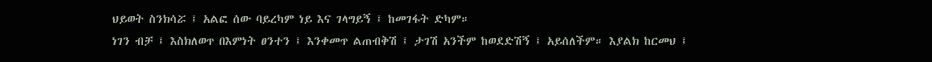ህይወት ስንክሳሯ ፤ አልፎ ሰው ባይረካም ነይ እና ገላግይኝ ፤ ከመገፋት ድካም።
ነገን ብቻ ፤ እስክለወጥ በእምነት ፀንተን ፤ እንቀመጥ ልጠብቅሽ ፤ ታገሽ አንችም ከወደድሽኝ ፤ አይሰለችም። እያልክ ከርመህ ፤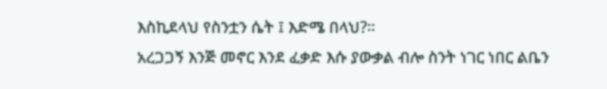እስኪደላህ የስንቷን ሴት ፤ እድሜ በላህ?።
አረጋጋኝ እንጅ መኖር እንደ ፈቃድ እሱ ያውቃል ብሎ ስንት ነገር ነበር ልቤን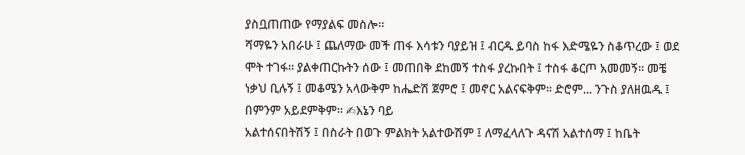ያስቧጠጠው የማያልፍ መስሎ።
ሻማዬን አበራሁ ፤ ጨለማው መች ጠፋ እሳቱን ባያይዝ ፤ ብርዱ ይባስ ከፋ እድሜዬን ስቆጥረው ፤ ወደ ሞት ተገፋ። ያልቀጠርኩትን ሰው ፤ መጠበቅ ደከመኝ ተስፋ ያረኩበት ፤ ተስፋ ቆርጦ አመመኝ። መቼ ነቃህ ቢሉኝ ፤ መቆሜን አላውቅም ከሔድሽ ጀምሮ ፤ መኖር አልናፍቅም። ድሮም... ንጉስ ያለዘዉዱ ፤ በምንም አይደምቅም። ✍እኔን ባይ
አልተሰናበትሽኝ ፤ በስራት በወጉ ምልክት አልተውሽም ፤ ለማፈላለጉ ዳናሽ አልተሰማ ፤ ከቤት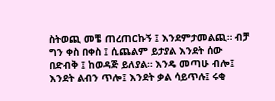ስትወጪ መቼ ጠረጠርኩኝ ፤ እንደምታመልጪ። ብቻ ግን ቀስ በቀስ ፤ ሲጨልም ይታያል እንደት ሰው በድብቅ ፤ ከወዳጅ ይለያል። እንዴ መጣሁ ብሎ፤ እንደት ልብን ጥሎ፤ እንደት ቃል ሳይጥሉ፤ ሩቂ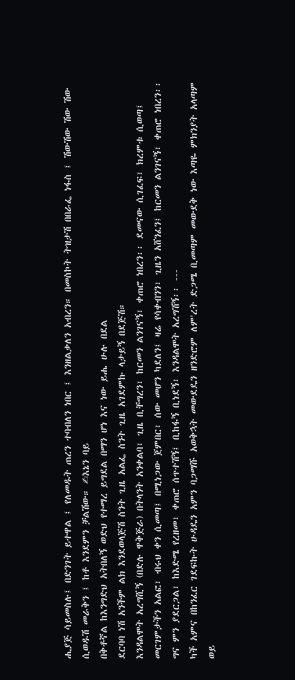ሒያጅ ሳይመስሉ፤ በድንገት ይተዋል ፤ የለመዱት ጠረን ተባብለን ነበር ፤ እንዘልቃለን አብረን። በመስኮት ትዝታሽ በበራፌ ነፋስ ፤ ሽውሽው ሽው ሽው ሲወዱሽ መራቅን ፤ ከቶ እንደምን ቻልሽው። ✍እኔን ባይ
በቅቶኛል ከእንግድህ አትበለኝ ወድህ የተማረ ይግደል በማን ሆነ እና ነው ይሔ ሁሉ በደል
ደርባባ ነሽ አንችም ልክ እንደወላጅሽ ስንት ጊዜ አልፌ ስንት ጊዜ አገደምኩ ላታይኝ በደጅሽ።
እንዳልሞት አረግሺኝ (በድሉ ዋቅጅራ) በትላንት አንቀልባ፣ ጊዜ ቢቸግረን፣ ከርመን ልንገናኝ፣ ቀጠሮ ነበረን፡፡ ደመናው ሲገፈፍ፣ ክረምቱ ሲወጣ፤ መርገምታችን አልፎ፣ ብሩህ ቀን ሲመጣ፤ በሚነጋው ጀምበር፣ ሰው መሆን ካደለን፤ ዛሬ የሳቀብንን፣ ጊዜን አሸንፈን፤ ከርመን ልንገናኝ፣ ቀጠሮ ነበረን፡፡ ግና ምን ያደርጋል፣ ከእድሜ የረዘመ፣ ቀጠሮ ሰጥተሽኝ፤ ቢከፋኝ ቢነደኝ፣ እንዳልሞት አረግሽኝ፡፡ ---
ካች አምና በከንፈር ገደፍኩት ሁዳዴን አምን ባጋማሹ አወቅኋት መውደዴን ዘንድሮም ለም'ረት ድጋሜ ቢመጣም መውደቅ ነው እጣዬ ምክንያት አላጣም ወይ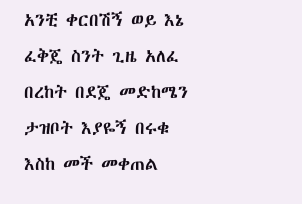አንቺ ቀርበሽኝ ወይ እኔ ፈቅጄ ስንት ጊዜ አለፈ በረከት በደጄ መድከሜን ታዝቦት እያዬኝ በሩቁ እስከ መች መቀጠል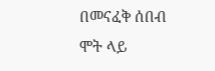በመናፈቅ ሰበብ ሞት ላይ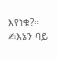እየነቁ?። ✍እኔን ባይ